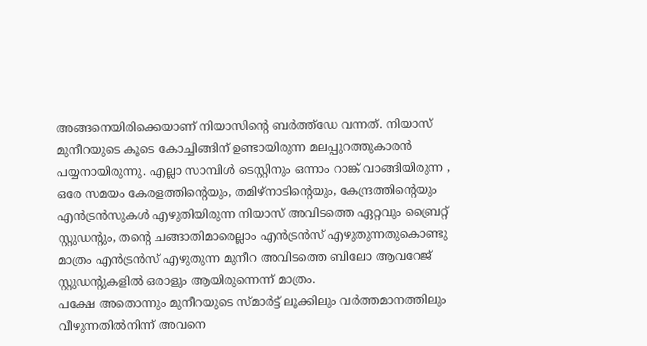അങ്ങനെയിരിക്കെയാണ് നിയാസിന്റെ ബർത്ത്ഡേ വന്നത്. നിയാസ് മുനീറയുടെ കൂടെ കോച്ചിങ്ങിന് ഉണ്ടായിരുന്ന മലപ്പുറത്തുകാരൻ പയ്യനായിരുന്നു. എല്ലാ സാമ്പിൾ ടെസ്റ്റിനും ഒന്നാം റാങ്ക് വാങ്ങിയിരുന്ന , ഒരേ സമയം കേരളത്തിന്റെയും, തമിഴ്നാടിന്റെയും, കേന്ദ്രത്തിന്റെയും എൻട്രൻസുകൾ എഴുതിയിരുന്ന നിയാസ് അവിടത്തെ ഏറ്റവും ബ്രൈറ്റ് സ്റ്റുഡന്റും, തന്റെ ചങ്ങാതിമാരെല്ലാം എൻട്രൻസ് എഴുതുന്നതുകൊണ്ടു മാത്രം എൻട്രൻസ് എഴുതുന്ന മുനീറ അവിടത്തെ ബിലോ ആവറേജ് സ്റ്റുഡന്റുകളിൽ ഒരാളും ആയിരുന്നെന്ന് മാത്രം.
പക്ഷേ അതൊന്നും മുനീറയുടെ സ്മാർട്ട് ലൂക്കിലും വർത്തമാനത്തിലും വീഴുന്നതിൽനിന്ന് അവനെ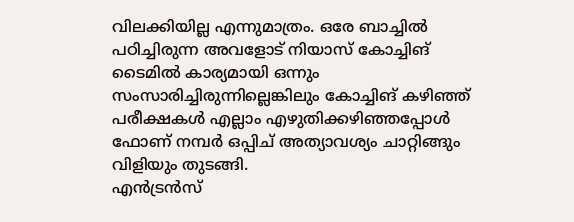വിലക്കിയില്ല എന്നുമാത്രം. ഒരേ ബാച്ചിൽ പഠിച്ചിരുന്ന അവളോട് നിയാസ് കോച്ചിങ് ടൈമിൽ കാര്യമായി ഒന്നും സംസാരിച്ചിരുന്നില്ലെങ്കിലും കോച്ചിങ് കഴിഞ്ഞ് പരീക്ഷകൾ എല്ലാം എഴുതിക്കഴിഞ്ഞപ്പോൾ ഫോണ് നമ്പർ ഒപ്പിച് അത്യാവശ്യം ചാറ്റിങ്ങും വിളിയും തുടങ്ങി.
എൻട്രൻസ്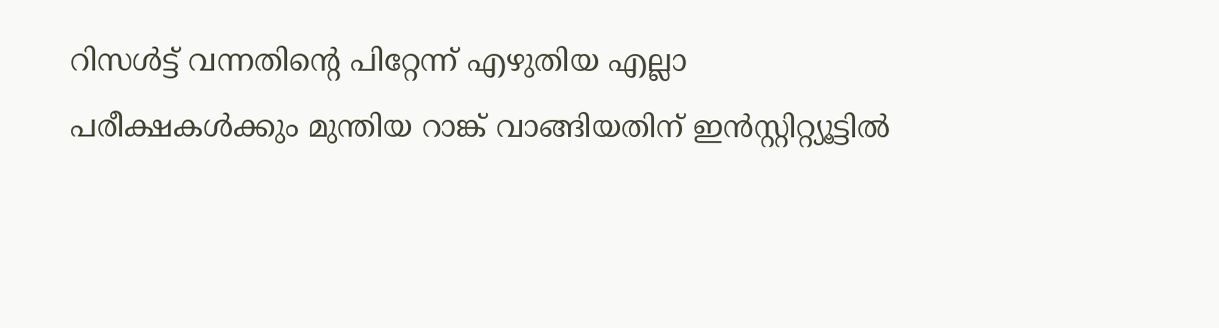റിസൾട്ട് വന്നതിന്റെ പിറ്റേന്ന് എഴുതിയ എല്ലാ പരീക്ഷകൾക്കും മുന്തിയ റാങ്ക് വാങ്ങിയതിന് ഇൻസ്റ്റിറ്റ്യൂട്ടിൽ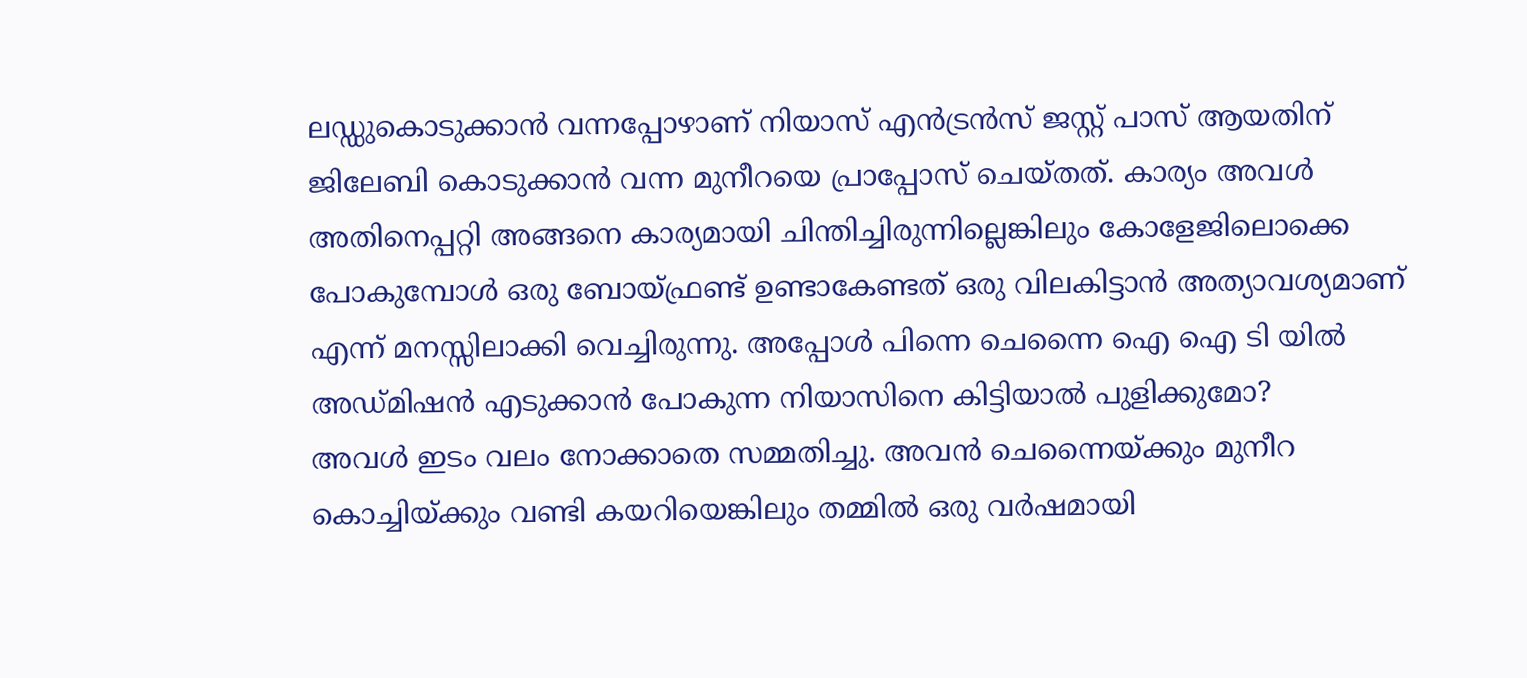ലഡ്ഡുകൊടുക്കാൻ വന്നപ്പോഴാണ് നിയാസ് എൻട്രൻസ് ജസ്റ്റ് പാസ് ആയതിന് ജിലേബി കൊടുക്കാൻ വന്ന മുനീറയെ പ്രാപ്പോസ് ചെയ്തത്. കാര്യം അവൾ അതിനെപ്പറ്റി അങ്ങനെ കാര്യമായി ചിന്തിച്ചിരുന്നില്ലെങ്കിലും കോളേജിലൊക്കെ പോകുമ്പോൾ ഒരു ബോയ്ഫ്രണ്ട് ഉണ്ടാകേണ്ടത് ഒരു വിലകിട്ടാൻ അത്യാവശ്യമാണ് എന്ന് മനസ്സിലാക്കി വെച്ചിരുന്നു. അപ്പോൾ പിന്നെ ചെന്നൈ ഐ ഐ ടി യിൽ അഡ്മിഷൻ എടുക്കാൻ പോകുന്ന നിയാസിനെ കിട്ടിയാൽ പുളിക്കുമോ?
അവൾ ഇടം വലം നോക്കാതെ സമ്മതിച്ചു. അവൻ ചെന്നൈയ്ക്കും മുനീറ കൊച്ചിയ്ക്കും വണ്ടി കയറിയെങ്കിലും തമ്മിൽ ഒരു വർഷമായി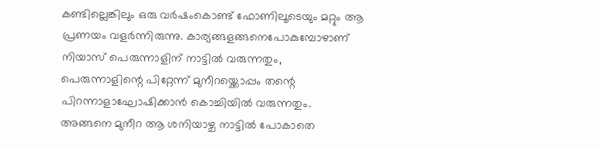കണ്ടില്ലെങ്കിലും ഒരു വർഷംകൊണ്ട് ഫോണിലൂടെയും മറ്റും ആ പ്രണയം വളർന്നിരുന്നു. കാര്യങ്ങളങ്ങനെപോകുമ്പോഴാണ് നിയാസ് പെരുന്നാളിന് നാട്ടിൽ വരുന്നതും, പെരുന്നാളിന്റെ പിറ്റേന്ന് മുനീറയ്ക്കൊപ്പം തന്റെ പിറന്നാളാഘോഷിക്കാൻ കൊച്ചിയിൽ വരുന്നതും.
അങ്ങനെ മുനീറ ആ ശനിയാഴ്ച നാട്ടിൽ പോകാതെ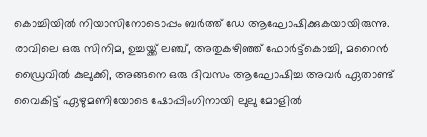കൊച്ചിയിൽ നിയാസിനോടൊപ്പം ബർത്ത് ഡേ ആഘോഷിക്കുകയായിരുന്നു. രാവിലെ ഒരു സിനിമ, ഉച്ചയ്ക്ക് ലഞ്ച്, അതുകഴിഞ്ഞ് ഫോർട്ട്കൊച്ചി, മറൈൻ ഡ്രൈവിൽ കുലുക്കി, അങ്ങനെ ഒരു ദിവസം ആഘോഷിച്ച അവർ ഏതാണ്ട് വൈകിട്ട് ഏഴുമണിയോടെ ഷോപ്പിംഗിനായി ലുലു മോളിൽ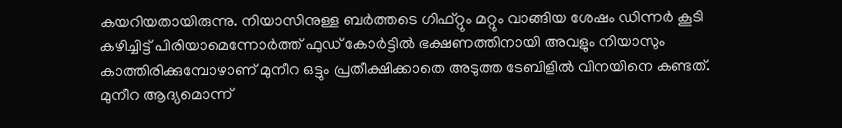കയറിയതായിരുന്നു. നിയാസിനുള്ള ബർത്തടെ ഗിഫ്റ്റും മറ്റും വാങ്ങിയ ശേഷം ഡിന്നർ കൂടി കഴിച്ചിട്ട് പിരിയാമെന്നോർത്ത് ഫുഡ് കോർട്ടിൽ ഭക്ഷണത്തിനായി അവളും നിയാസും കാത്തിരിക്കുമ്പോഴാണ് മുനീറ ഒട്ടും പ്രതീക്ഷിക്കാതെ അടുത്ത ടേബിളിൽ വിനയിനെ കണ്ടത്. മുനീറ ആദ്യമൊന്ന്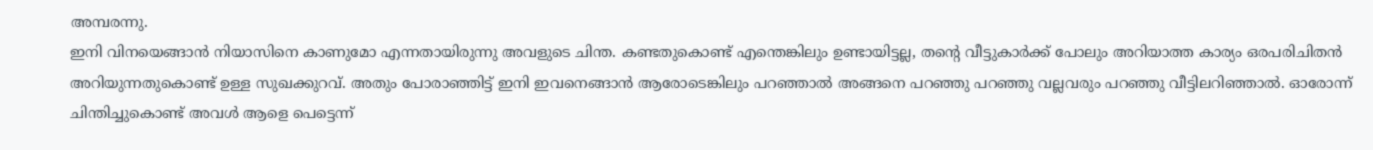അമ്പരന്നു.
ഇനി വിനയെങ്ങാൻ നിയാസിനെ കാണുമോ എന്നതായിരുന്നു അവളുടെ ചിന്ത. കണ്ടതുകൊണ്ട് എന്തെങ്കിലും ഉണ്ടായിട്ടല്ല, തന്റെ വീട്ടുകാർക്ക് പോലും അറിയാത്ത കാര്യം ഒരപരിചിതൻ അറിയുന്നതുകൊണ്ട് ഉള്ള സുഖക്കുറവ്. അതും പോരാഞ്ഞിട്ട് ഇനി ഇവനെങ്ങാൻ ആരോടെങ്കിലും പറഞ്ഞാൽ അങ്ങനെ പറഞ്ഞു പറഞ്ഞു വല്ലവരും പറഞ്ഞു വീട്ടിലറിഞ്ഞാൽ. ഓരോന്ന് ചിന്തിച്ചുകൊണ്ട് അവൾ ആളെ പെട്ടെന്ന്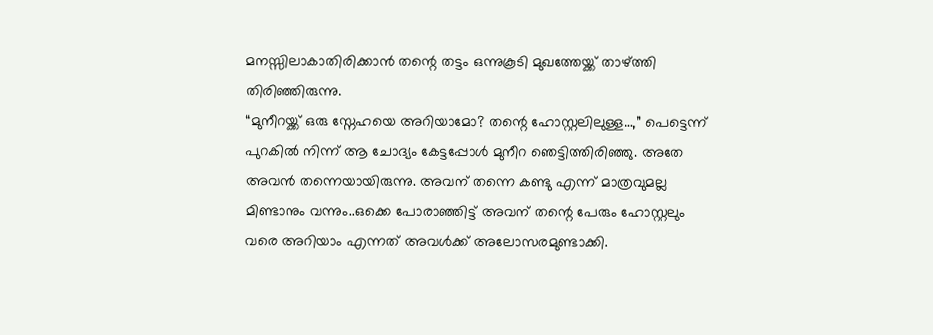മനസ്സിലാകാതിരിക്കാൻ തന്റെ തട്ടം ഒന്നുകൂടി മുഖത്തേയ്ക്ക് താഴ്ത്തി തിരിഞ്ഞിരുന്നു.
“മുനീറയ്ക്ക് ഒരു സ്നേഹയെ അറിയാമോ? തന്റെ ഹോസ്റ്റലിലുള്ള…,” പെട്ടെന്ന് പുറകിൽ നിന്ന് ആ ചോദ്യം കേട്ടപ്പോൾ മുനീറ ഞെട്ടിത്തിരിഞ്ഞു. അതേ അവൻ തന്നെയായിരുന്നു. അവന് തന്നെ കണ്ടു എന്ന് മാത്രവുമല്ല മിണ്ടാനും വന്നും..ഒക്കെ പോരാഞ്ഞിട്ട് അവന് തന്റെ പേരും ഹോസ്റ്റലും വരെ അറിയാം എന്നത് അവൾക്ക് അലോസരമുണ്ടാക്കി.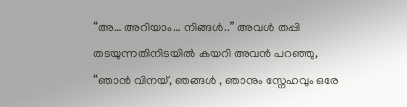“അ… അറിയാം… നിങ്ങൾ..” അവൾ തപ്പി തടയുന്നതിനിടയിൽ കയറി അവൻ പറഞ്ഞു,
“ഞാൻ വിനയ്, ഞങ്ങൾ , ഞാനും സ്നേഹവും ഒരേ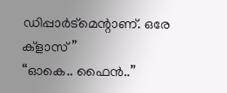ഡിപ്പാർട്മെന്റാണ്. ഒരേ ക്ളാസ്”
“ഓകെ.. ഫൈൻ..”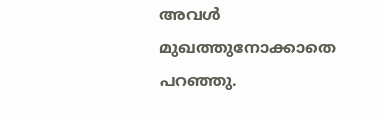അവൾ മുഖത്തുനോക്കാതെ പറഞ്ഞു.